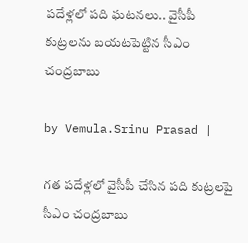పదేళ్లలో పది ఘటనలు.. వైసీపీ కుట్రలను బయటపెట్టిన సీఎం చంద్రబాబు

by Vemula.Srinu Prasad |

గత పదేళ్లలో వైసీపీ చేసిన పది కుట్రలపై సీఎం చంద్రబాబు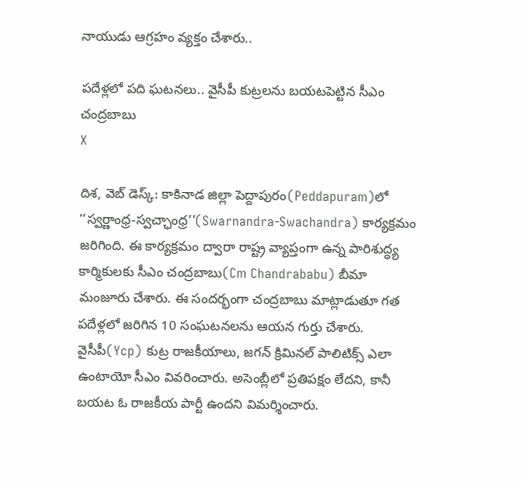నాయుడు ఆగ్రహం వ్యక్తం చేశారు..

పదేళ్లలో పది ఘటనలు.. వైసీపీ కుట్రలను బయటపెట్టిన సీఎం చంద్రబాబు
X

దిశ, వెబ్ డెస్క్: కాకినాడ జిల్లా పెద్దాపురం(Peddapuram)లో ‘‘స్వర్ణాంధ్ర-స్వచ్ఛాంధ్ర’’(Swarnandra-Swachandra) కార్యక్రమం జరిగింది. ఈ కార్యక్రమం ద్వారా రాష్ట్ర వ్యాప్తంగా ఉన్న పారిశుద్ధ్య కార్మికులకు సీఎం చంద్రబాబు(Cm Chandrababu) బీమా మంజూరు చేశారు. ఈ సందర్భంగా చంద్రబాబు మాట్లాడుతూ గత పదేళ్లలో జరిగిన 10 సంఘటనలను ఆయన గుర్తు చేశారు. వైసీపీ(Ycp) కుట్ర రాజకీయాలు, జగన్ క్రిమినల్ పాలిటిక్స్ ఎలా ఉంటాయో సీఎం వివరించారు. అసెంబ్లీలో ప్రతిపక్షం లేదని, కానీ బయట ఓ రాజకీయ పార్టీ ఉందని విమర్శించారు.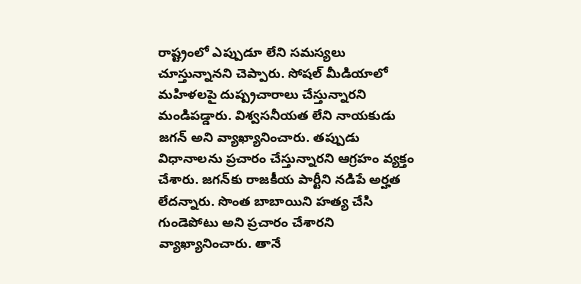రాష్ట్రంలో ఎప్పుడూ లేని సమస్యలు చూస్తున్నానని చెప్పారు. సోషల్ మీడియాలో మహిళలపై దుష్ప్రచారాలు చేస్తున్నారని మండిపడ్డారు. విశ్వసనీయత లేని నాయకుడు జగన్ అని వ్యాఖ్యానించారు. తప్పుడు విధానాలను ప్రచారం చేస్తున్నారని ఆగ్రహం వ్యక్తం చేశారు. జగన్‌కు రాజకీయ పార్టీని నడిపే అర్హత లేదన్నారు. సొంత బాబాయిని హత్య చేసి గుండెపోటు అని ప్రచారం చేశారని వ్యాఖ్యానించారు. తానే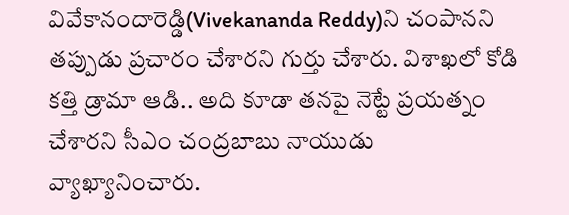వివేకానందారెడ్డి(Vivekananda Reddy)ని చంపానని తప్పుడు ప్రచారం చేశారని గుర్తు చేశారు. విశాఖలో కోడి కత్తి డ్రామా ఆడి.. అది కూడా తనపై నెట్టే ప్రయత్నం చేశారని సీఎం చంద్రబాబు నాయుడు వ్యాఖ్యానించారు.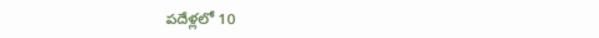పదేళ్లలో 10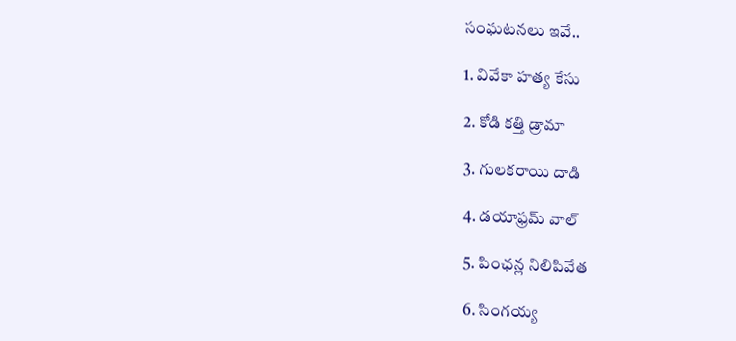సంఘటనలు ఇవే..

1. వివేకా హత్య కేసు

2. కోడి కత్తి డ్రామా

3. గులకరాయి దాడి

4. డయాఫ్రమ్ వాల్

5. పింఛన్ల నిలిపివేత

6. సింగయ్య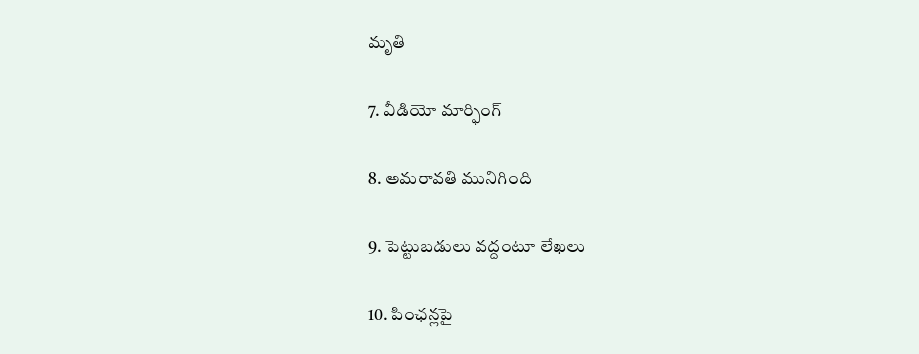మృతి

7. వీడియో మార్ఫింగ్

8. అమరావతి మునిగింది

9. పెట్టుబడులు వద్దంటూ లేఖలు

10. పింఛన్లపై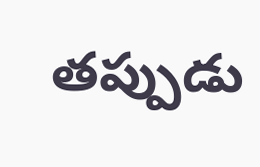తప్పుడు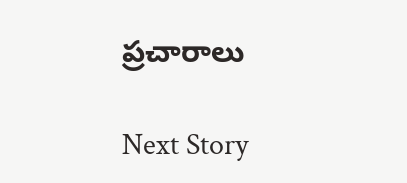ప్రచారాలు

Next Story